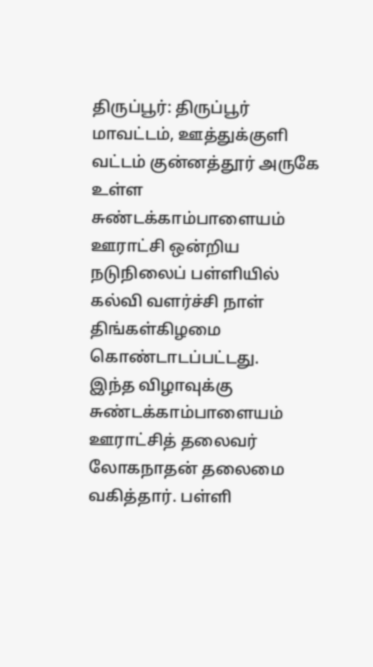திருப்பூர்: திருப்பூர் மாவட்டம், ஊத்துக்குளி வட்டம் குன்னத்தூர் அருகே உள்ள சுண்டக்காம்பாளையம் ஊராட்சி ஒன்றிய நடுநிலைப் பள்ளியில் கல்வி வளர்ச்சி நாள் திங்கள்கிழமை கொண்டாடப்பட்டது.
இந்த விழாவுக்கு சுண்டக்காம்பாளையம் ஊராட்சித் தலைவர் லோகநாதன் தலைமை வகித்தார். பள்ளி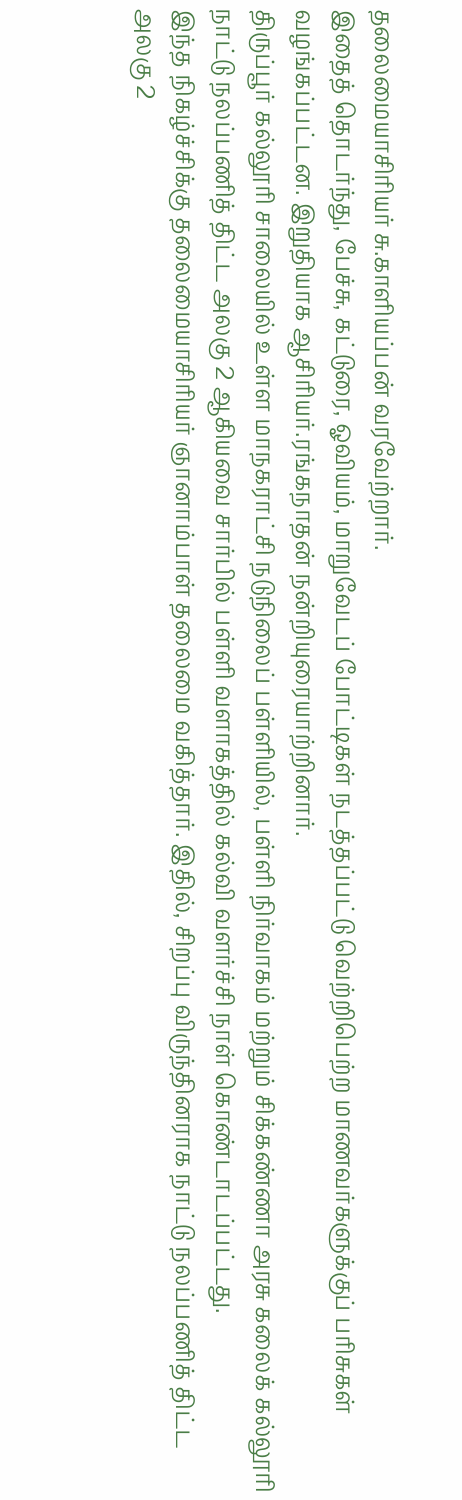தலைமையாசிரியர் சு.காளியப்பன் வரவேற்றார்.
இதைத் தொடர்ந்து, பேச்சு, கட்டுரை, ஓவியம், மாறுவேடப் போட்டிகள் நடத்தப்பட்டு வெற்றிபெற்ற மாணவர்களுக்குப் பரிசுகள் வழங்கப்பட்டன. இறுதியாக ஆசிரியர்.ரங்கநாதன் நன்றியுரையாற்றினார்.
திருப்பூர் கல்லூரி சாலையில் உள்ள மாநகராட்சி நடுநிலைப் பள்ளியில், பள்ளி நிர்வாகம் மற்றும் சிக்கண்ணா அரசு கலைக் கல்லூரி நாட்டு நலப்பணித் திட்ட அலகு 2 ஆகியவை சார்பில் பள்ளி வளாகத்தில் கல்வி வளர்ச்சி நாள் கொண்டாடப்பட்டது.
இந்த நிகழ்ச்சிக்கு தலைமையாசிரியர் ஞானாம்பாள் தலைமை வகித்தார். இதில், சிறப்பு விருந்தினராக நாட்டு நலப்பணித் திட்ட அலகு 2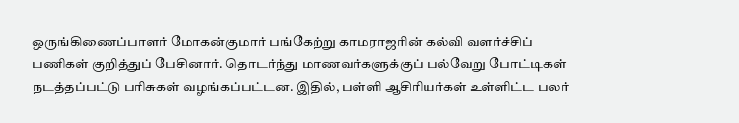ஒருங்கிணைப்பாளர் மோகன்குமார் பங்கேற்று காமராஜரின் கல்வி வளர்ச்சிப் பணிகள் குறித்துப் பேசினார். தொடர்ந்து மாணவர்களுக்குப் பல்வேறு போட்டிகள் நடத்தப்பட்டு பரிசுகள் வழங்கப்பட்டன. இதில், பள்ளி ஆசிரியர்கள் உள்ளிட்ட பலர்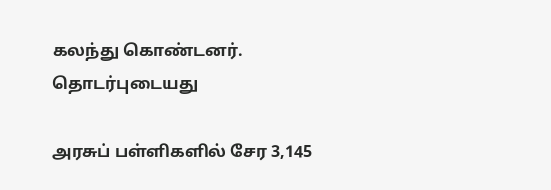கலந்து கொண்டனர்.
தொடர்புடையது

அரசுப் பள்ளிகளில் சேர 3,145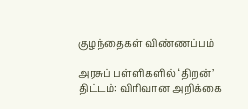குழந்தைகள் விண்ணப்பம்

அரசுப் பள்ளிகளில் ‘திறன்’ திட்டம்: விரிவான அறிக்கை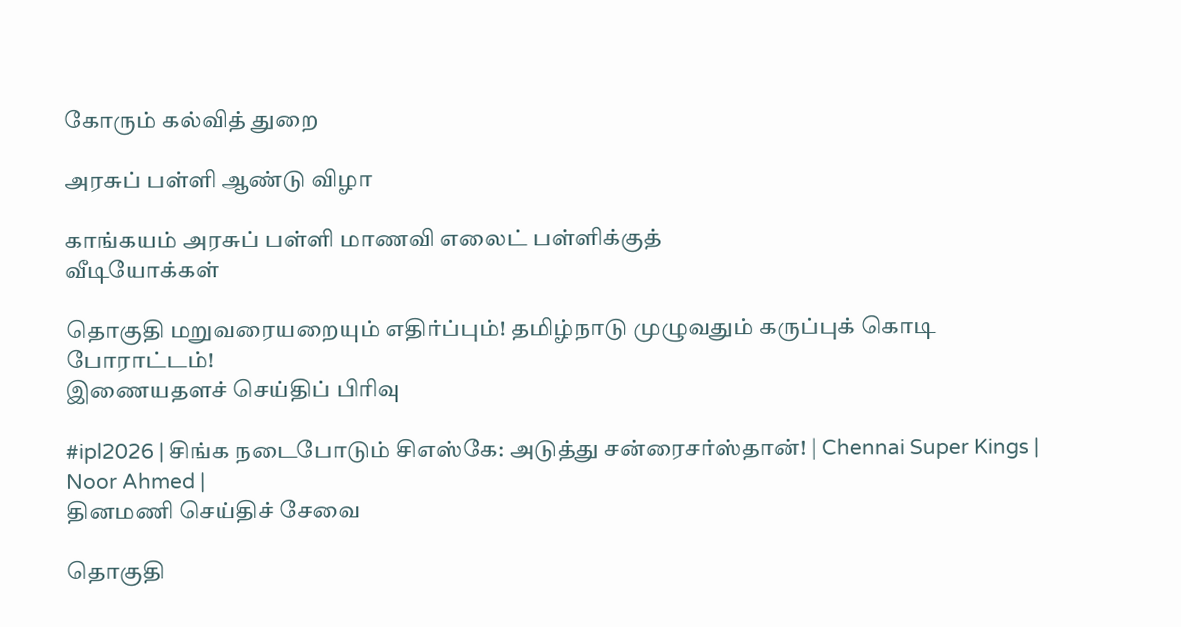கோரும் கல்வித் துறை

அரசுப் பள்ளி ஆண்டு விழா

காங்கயம் அரசுப் பள்ளி மாணவி எலைட் பள்ளிக்குத்
வீடியோக்கள்

தொகுதி மறுவரையறையும் எதிர்ப்பும்! தமிழ்நாடு முழுவதும் கருப்புக் கொடி போராட்டம்!
இணையதளச் செய்திப் பிரிவு

#ipl2026 | சிங்க நடைபோடும் சிஎஸ்கே: அடுத்து சன்ரைசர்ஸ்தான்! | Chennai Super Kings | Noor Ahmed |
தினமணி செய்திச் சேவை

தொகுதி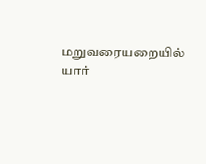மறுவரையறையில் யார்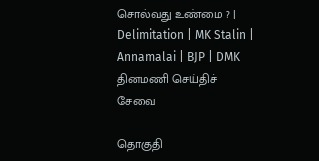சொல்வது உண்மை ? | Delimitation | MK Stalin | Annamalai | BJP | DMK
தினமணி செய்திச் சேவை

தொகுதி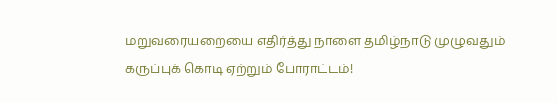மறுவரையறையை எதிர்த்து நாளை தமிழ்நாடு முழுவதும் கருப்புக் கொடி ஏற்றும் போராட்டம்!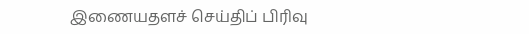இணையதளச் செய்திப் பிரிவு